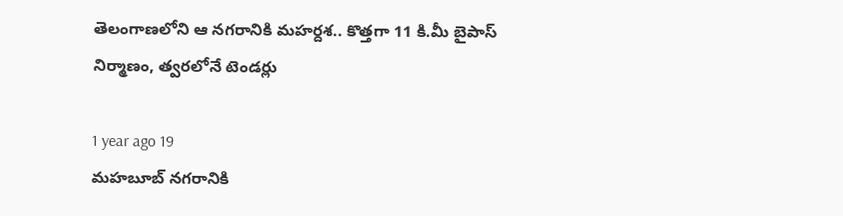తెలంగాణలోని ఆ నగరానికి మహర్దశ.. కొత్తగా 11 కి.మీ బైపాస్ నిర్మాణం, త్వరలోనే టెండర్లు

1 year ago 19
మహబూబ్‌ నగరానికి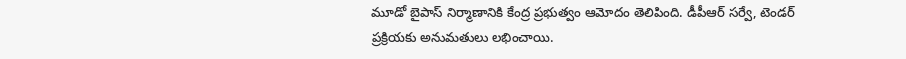మూడో బైపాస్ నిర్మాణానికి కేంద్ర ప్రభుత్వం ఆమోదం తెలిపింది. డీపీఆర్ సర్వే, టెండర్ ప్రక్రియకు అనుమతులు లభించాయి.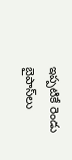ఇప్పటికే రెండు బైపాస్‌లు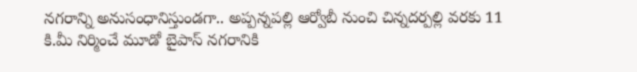నగరాన్ని అనుసంధానిస్తుండగా.. అప్పన్నపల్లి ఆర్వోబీ నుంచి చిన్నదర్పల్లి వరకు 11 కి.మీ నిర్మించే మూడో బైపాస్ నగరానికి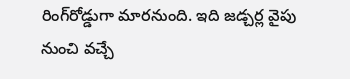రింగ్‌రోడ్డుగా మారనుంది. ఇది జడ్చర్ల వైపు నుంచి వచ్చే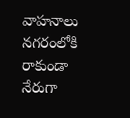వాహనాలు నగరంలోకి రాకుండా నేరుగా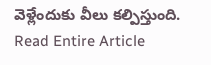వెళ్లేందుకు వీలు కల్పిస్తుంది.
Read Entire Article